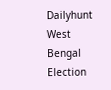Dailyhunt
West Bengal Election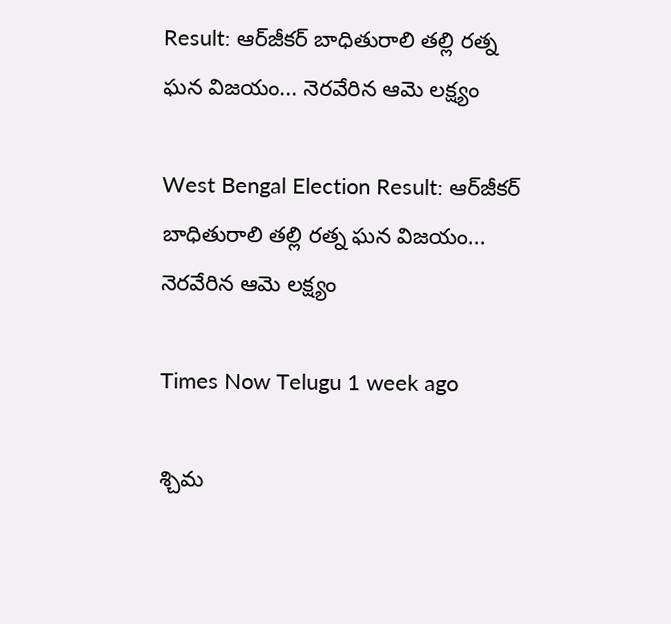Result: ఆర్‌జీకర్ బాధితురాలి తల్లి రత్న ఘన విజయం... నెరవేరిన ఆమె లక్ష్యం

West Bengal Election Result: ఆర్‌జీకర్ బాధితురాలి తల్లి రత్న ఘన విజయం... నెరవేరిన ఆమె లక్ష్యం

Times Now Telugu 1 week ago

శ్చిమ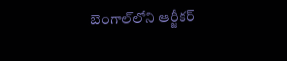బెంగాల్‌లోని ఆర్జీకర్‌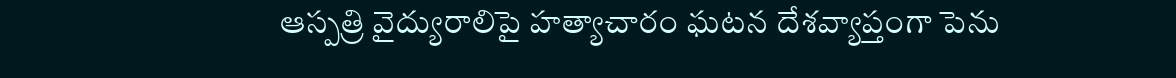ఆస్పత్రి వైద్యురాలిపై హత్యాచారం ఘటన దేశవ్యాప్తంగా పెను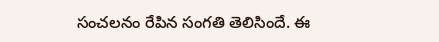సంచలనం రేపిన సంగతి తెలిసిందే. ఈ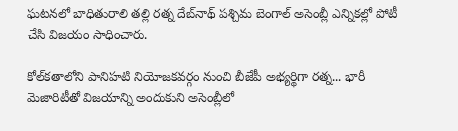ఘటనలో బాధితురాలి తల్లి రత్న దేబ్‌నాథ్ పశ్చిమ బెంగాల్ అసెంబ్లీ ఎన్నికల్లో పోటీ చేసి విజయం సాధించారు.

కోల్‌కతాలోని పానిహటి నియోజకవర్గం నుంచి బీజేపీ అభ్యర్థిగా రత్న... భారీ మెజారిటీతో విజయాన్ని అందుకుని అసెంబ్లీలో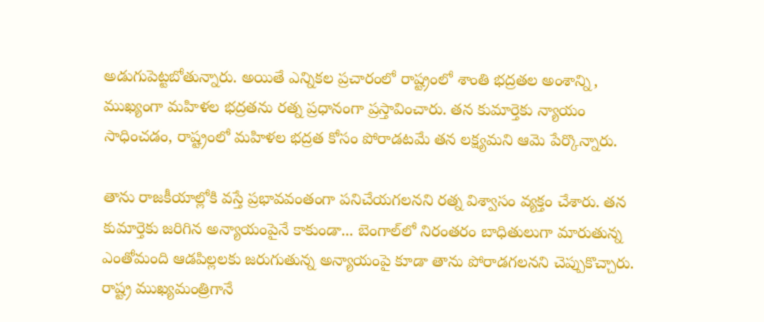అడుగుపెట్టబోతున్నారు. అయితే ఎన్నికల ప్రచారంలో రాష్ట్రంలో శాంతి భద్రతల అంశాన్ని, ముఖ్యంగా మహిళల భద్రతను రత్న ప్రధానంగా ప్రస్తావించారు. తన కుమార్తెకు న్యాయం సాధించడం, రాష్ట్రంలో మహిళల భద్రత కోసం పోరాడటమే తన లక్ష్యమని ఆమె పేర్కొన్నారు.

తాను రాజకీయాల్లోకి వస్తే ప్రభావవంతంగా పనిచేయగలనని రత్న విశ్వాసం వ్యక్తం చేశారు. తన కుమార్తెకు జరిగిన అన్యాయంపైనే కాకుండా... బెంగాల్‌లో నిరంతరం బాధితులుగా మారుతున్న ఎంతోమంది ఆడపిల్లలకు జరుగుతున్న అన్యాయంపై కూడా తాను పోరాడగలనని చెప్పుకొచ్చారు. రాష్ట్ర ముఖ్యమంత్రిగానే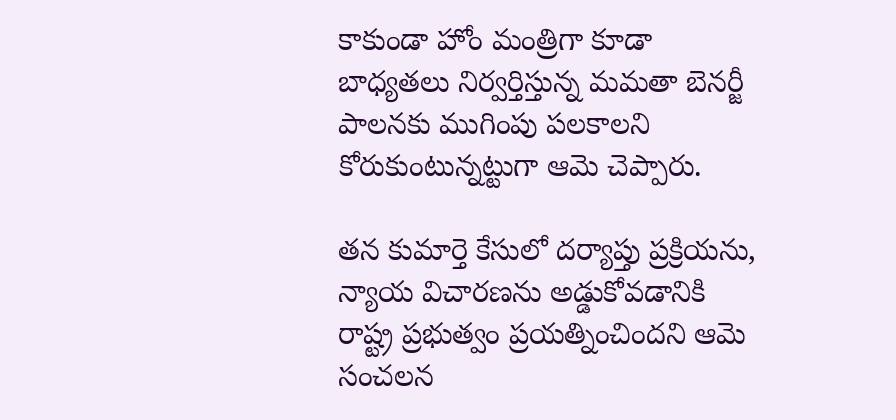కాకుండా హోం మంత్రిగా కూడా బాధ్యతలు నిర్వర్తిస్తున్న మమతా బెనర్జీ పాలనకు ముగింపు పలకాలని కోరుకుంటున్నట్టుగా ఆమె చెప్పారు.

తన కుమార్తె కేసులో దర్యాప్తు ప్రక్రియను, న్యాయ విచారణను అడ్డుకోవడానికి రాష్ట్ర ప్రభుత్వం ప్రయత్నించిందని ఆమె సంచలన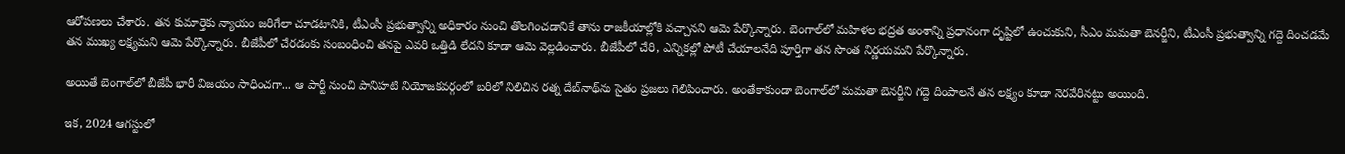ఆరోపణలు చేశారు. తన కుమార్తెకు న్యాయం జరిగేలా చూడటానికి, టీఎంసీ ప్రభుత్వాన్ని అధికారం నుంచి తొలగించడానికే తాను రాజకీయాల్లోకి వచ్చానని ఆమె పేర్కొన్నారు. బెంగాల్‌లో మహిళల భద్రత అంశాన్ని ప్రధానంగా దృష్టిలో ఉంచుకుని, సీఎం మమతా బెనర్జీని, టీఎంసీ ప్రభుత్వాన్ని గద్దె దించడమే తన ముఖ్య లక్ష్యమని ఆమె పేర్కొన్నారు. బీజేపీలో చేరడంకు సంబంధించి తనపై ఎవరి ఒత్తిడి లేదని కూడా ఆమె వెల్లడించారు. బీజేపీలో చేరి, ఎన్నికల్లో పోటీ చేయాలనేది పూర్తిగా తన సొంత నిర్ణయమని పేర్కొన్నారు.

అయితే బెంగాల్‌లో బీజేపీ భారీ విజయం సాధించగా... ఆ పార్టీ నుంచి పానిహటి నియోజకవర్గంలో బరిలో నిలిచిన రత్న దేబ్‌నాథ్‌ను సైతం ప్రజలు గెలిపించారు. అంతేకాకుండా బెంగాల్‌లో మమతా బెనర్జీని గద్దె దింపాలనే తన లక్ష్యం కూడా నెరవేరినట్టు అయింది.

ఇక, 2024 ఆగస్టులో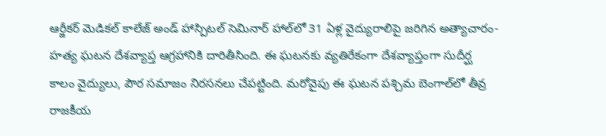ఆర్జీకర్ మెడికల్ కాలేజ్ అండ్ హాస్పిటల్ సెమినార్ హాల్‌లో 31 ఏళ్ల వైద్యురాలిపై జరిగిన అత్యాచారం-హత్య ఘటన దేశవ్యాప్త ఆగ్రహానికి దారితీసింది. ఈ ఘటనకు వ్యతిరేకంగా దేశవ్యాప్తంగా సుదీర్ఘ కాలం వైద్యులు, పౌర సమాజం నిరసనలు చేపట్టింది. మరోవైపు ఈ ఘటన పశ్చిమ బెంగాల్‌లో తీవ్ర రాజకీయ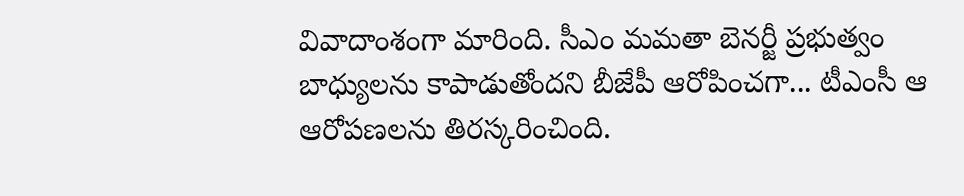వివాదాంశంగా మారింది. సీఎం మమతా బెనర్జీ ప్రభుత్వం బాధ్యులను కాపాడుతోందని బీజేపీ ఆరోపించగా... టీఎంసీ ఆ ఆరోపణలను తిరస్కరించింది.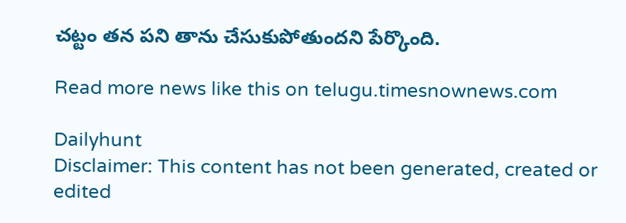చట్టం తన పని తాను చేసుకుపోతుందని పేర్కొంది.

Read more news like this on telugu.timesnownews.com

Dailyhunt
Disclaimer: This content has not been generated, created or edited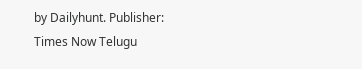by Dailyhunt. Publisher: Times Now Telugu